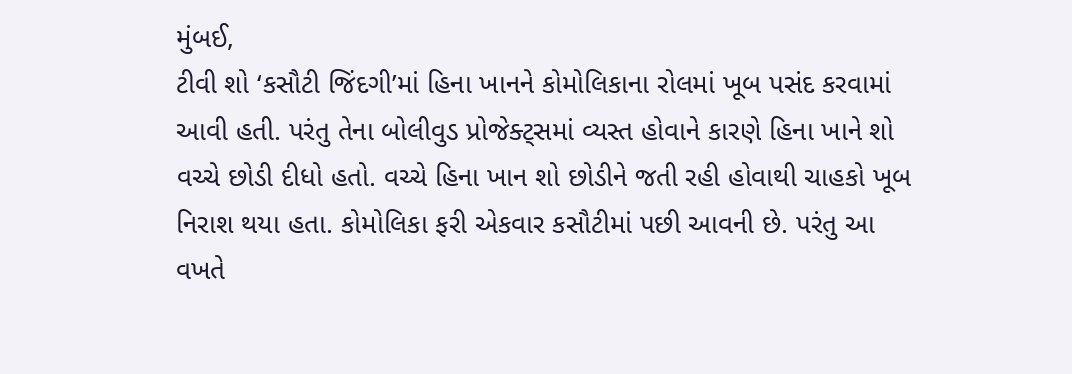મુંબઈ,
ટીવી શો ‘કસૌટી જિંદગી’માં હિના ખાનને કોમોલિકાના રોલમાં ખૂબ પસંદ કરવામાં આવી હતી. પરંતુ તેના બોલીવુડ પ્રોજેક્ટ્સમાં વ્યસ્ત હોવાને કારણે હિના ખાને શો વચ્ચે છોડી દીધો હતો. વચ્ચે હિના ખાન શો છોડીને જતી રહી હોવાથી ચાહકો ખૂબ નિરાશ થયા હતા. કોમોલિકા ફરી એકવાર કસૌટીમાં પછી આવની છે. પરંતુ આ વખતે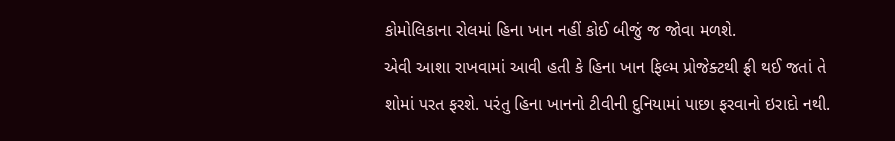કોમોલિકાના રોલમાં હિના ખાન નહીં કોઈ બીજું જ જોવા મળશે.
એવી આશા રાખવામાં આવી હતી કે હિના ખાન ફિલ્મ પ્રોજેક્ટથી ફ્રી થઈ જતાં તે શોમાં પરત ફરશે. પરંતુ હિના ખાનનો ટીવીની દુનિયામાં પાછા ફરવાનો ઇરાદો નથી.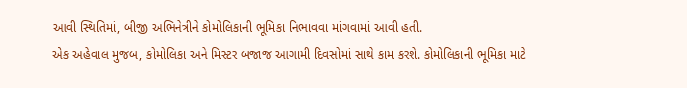આવી સ્થિતિમાં, બીજી અભિનેત્રીને કોમોલિકાની ભૂમિકા નિભાવવા માંગવામાં આવી હતી.
એક અહેવાલ મુજબ, કોમોલિકા અને મિસ્ટર બજાજ આગામી દિવસોમાં સાથે કામ કરશે. કોમોલિકાની ભૂમિકા માટે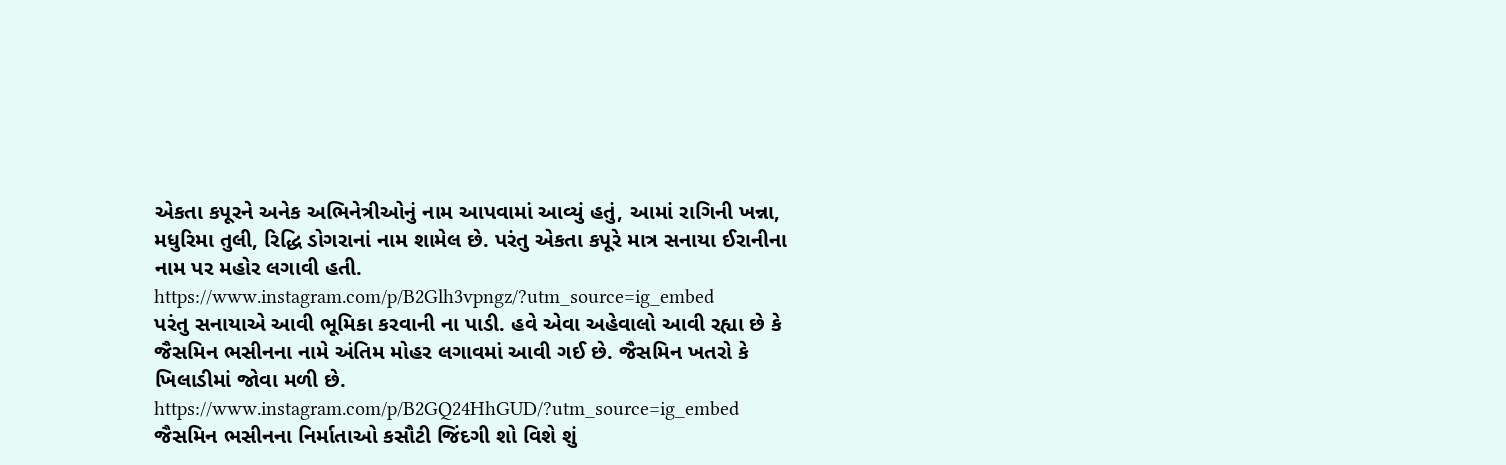એકતા કપૂરને અનેક અભિનેત્રીઓનું નામ આપવામાં આવ્યું હતું, આમાં રાગિની ખન્ના, મધુરિમા તુલી, રિદ્ધિ ડોગરાનાં નામ શામેલ છે. પરંતુ એકતા કપૂરે માત્ર સનાયા ઈરાનીના નામ પર મહોર લગાવી હતી.
https://www.instagram.com/p/B2Glh3vpngz/?utm_source=ig_embed
પરંતુ સનાયાએ આવી ભૂમિકા કરવાની ના પાડી. હવે એવા અહેવાલો આવી રહ્યા છે કે જૈસમિન ભસીનના નામે અંતિમ મોહર લગાવમાં આવી ગઈ છે. જૈસમિન ખતરો કે ખિલાડીમાં જોવા મળી છે.
https://www.instagram.com/p/B2GQ24HhGUD/?utm_source=ig_embed
જૈસમિન ભસીનના નિર્માતાઓ કસૌટી જિંદગી શો વિશે શું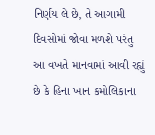નિર્ણય લે છે, તે આગામી દિવસોમાં જોવા મળશે પરંતુ આ વખતે માનવામાં આવી રહ્યું છે કે હિના ખાન કમોલિકાના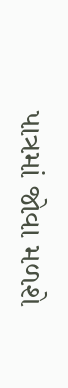પાત્રમાં જોવા મળશે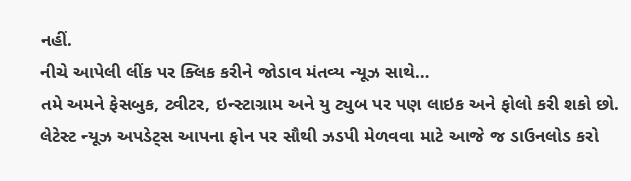નહીં.
નીચે આપેલી લીંક પર ક્લિક કરીને જોડાવ મંતવ્ય ન્યૂઝ સાથે…
તમે અમને ફેસબુક, ટ્વીટર, ઇન્સ્ટાગ્રામ અને યુ ટ્યુબ પર પણ લાઇક અને ફોલો કરી શકો છો.
લેટેસ્ટ ન્યૂઝ અપડેટ્સ આપના ફોન પર સૌથી ઝડપી મેળવવા માટે આજે જ ડાઉનલોડ કરો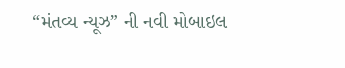“મંતવ્ય ન્યૂઝ” ની નવી મોબાઇલ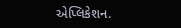એપ્લિકેશન.